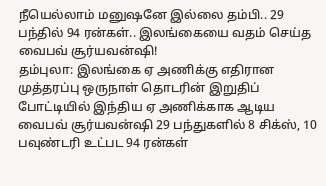நீயெல்லாம் மனுஷனே இல்லை தம்பி.. 29 பந்தில் 94 ரன்கள்.. இலங்கையை வதம் செய்த வைபவ் சூர்யவன்ஷி!
தம்புலா: இலங்கை ஏ அணிக்கு எதிரான முத்தரப்பு ஒருநாள் தொடரின் இறுதிப் போட்டியில் இந்திய ஏ அணிக்காக ஆடிய வைபவ் சூர்யவன்ஷி 29 பந்துகளில் 8 சிக்ஸ், 10 பவுண்டரி உட்பட 94 ரன்கள்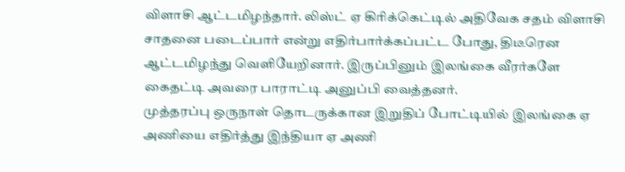விளாசி ஆட்டமிழந்தார். லிஸ்ட் ஏ கிரிக்கெட்டில் அதிவேக சதம் விளாசி சாதனை படைப்பார் என்று எதிர்பார்க்கப்பட்ட போது, திடீரென ஆட்டமிழந்து வெளியேறினார். இருப்பினும் இலங்கை வீரர்களே கைதட்டி அவரை பாராட்டி அனுப்பி வைத்தனர்.
முத்தரப்பு ஒருநாள் தொடருக்கான இறுதிப் போட்டியில் இலங்கை ஏ அணியை எதிர்த்து இந்தியா ஏ அணி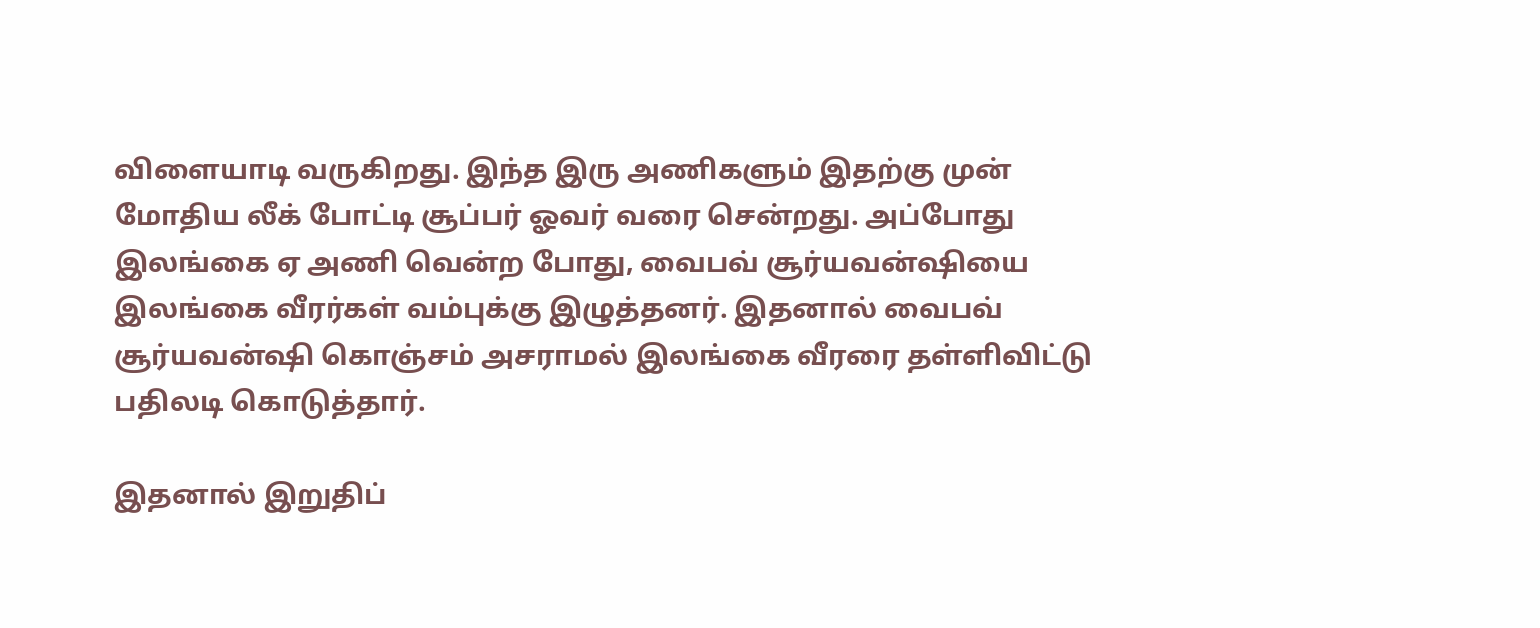விளையாடி வருகிறது. இந்த இரு அணிகளும் இதற்கு முன் மோதிய லீக் போட்டி சூப்பர் ஓவர் வரை சென்றது. அப்போது இலங்கை ஏ அணி வென்ற போது, வைபவ் சூர்யவன்ஷியை இலங்கை வீரர்கள் வம்புக்கு இழுத்தனர். இதனால் வைபவ் சூர்யவன்ஷி கொஞ்சம் அசராமல் இலங்கை வீரரை தள்ளிவிட்டு பதிலடி கொடுத்தார்.

இதனால் இறுதிப்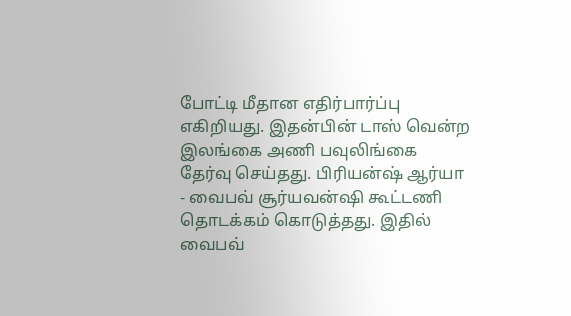போட்டி மீதான எதிர்பார்ப்பு எகிறியது. இதன்பின் டாஸ் வென்ற இலங்கை அணி பவுலிங்கை தேர்வு செய்தது. பிரியன்ஷ் ஆர்யா - வைபவ் சூர்யவன்ஷி கூட்டணி தொடக்கம் கொடுத்தது. இதில் வைபவ்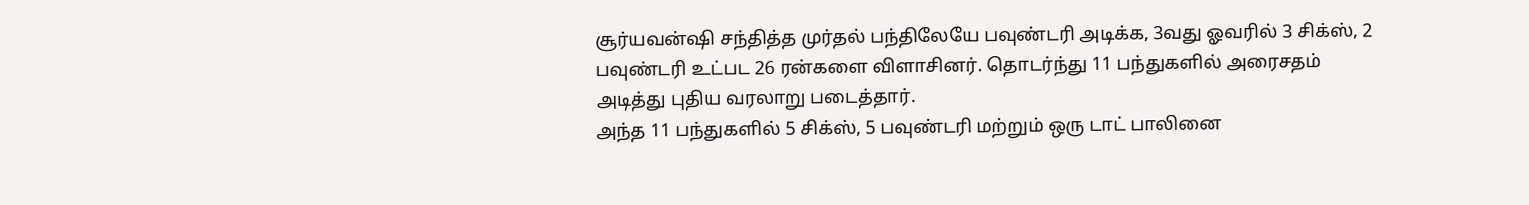சூர்யவன்ஷி சந்தித்த முர்தல் பந்திலேயே பவுண்டரி அடிக்க, 3வது ஓவரில் 3 சிக்ஸ், 2 பவுண்டரி உட்பட 26 ரன்களை விளாசினர். தொடர்ந்து 11 பந்துகளில் அரைசதம் அடித்து புதிய வரலாறு படைத்தார்.
அந்த 11 பந்துகளில் 5 சிக்ஸ், 5 பவுண்டரி மற்றும் ஒரு டாட் பாலினை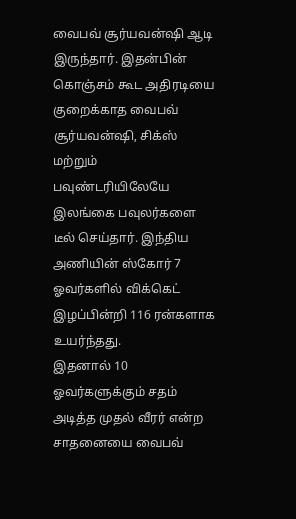வைபவ் சூர்யவன்ஷி ஆடி இருந்தார். இதன்பின் கொஞ்சம் கூட அதிரடியை குறைக்காத வைபவ் சூர்யவன்ஷி, சிக்ஸ் மற்றும் பவுண்டரியிலேயே இலங்கை பவுலர்களை டீல் செய்தார். இந்திய அணியின் ஸ்கோர் 7 ஓவர்களில் விக்கெட் இழப்பின்றி 116 ரன்களாக உயர்ந்தது.
இதனால் 10 ஓவர்களுக்கும் சதம் அடித்த முதல் வீரர் என்ற சாதனையை வைபவ்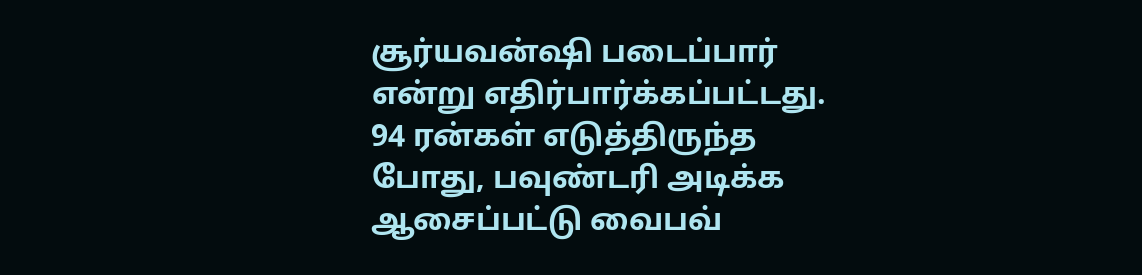சூர்யவன்ஷி படைப்பார் என்று எதிர்பார்க்கப்பட்டது. 94 ரன்கள் எடுத்திருந்த போது, பவுண்டரி அடிக்க ஆசைப்பட்டு வைபவ்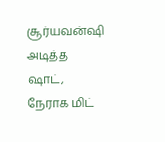சூர்யவன்ஷி அடித்த ஷாட், நேராக மிட்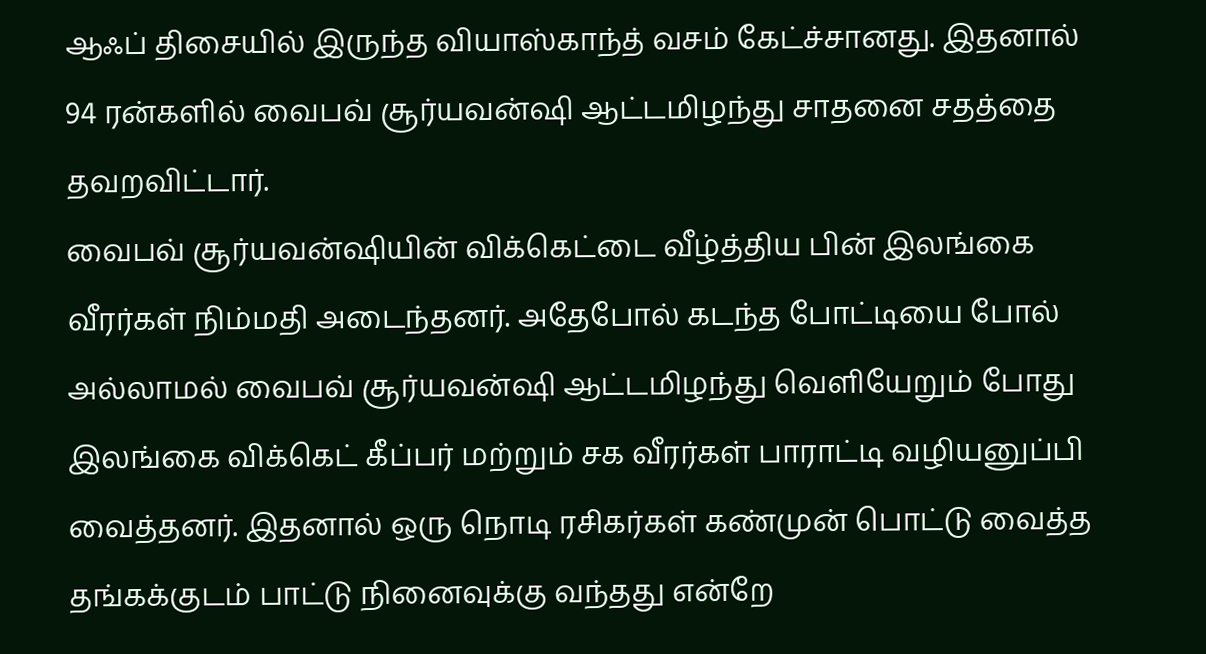ஆஃப் திசையில் இருந்த வியாஸ்காந்த் வசம் கேட்ச்சானது. இதனால் 94 ரன்களில் வைபவ் சூர்யவன்ஷி ஆட்டமிழந்து சாதனை சதத்தை தவறவிட்டார்.
வைபவ் சூர்யவன்ஷியின் விக்கெட்டை வீழ்த்திய பின் இலங்கை வீரர்கள் நிம்மதி அடைந்தனர். அதேபோல் கடந்த போட்டியை போல் அல்லாமல் வைபவ் சூர்யவன்ஷி ஆட்டமிழந்து வெளியேறும் போது இலங்கை விக்கெட் கீப்பர் மற்றும் சக வீரர்கள் பாராட்டி வழியனுப்பி வைத்தனர். இதனால் ஒரு நொடி ரசிகர்கள் கண்முன் பொட்டு வைத்த தங்கக்குடம் பாட்டு நினைவுக்கு வந்தது என்றே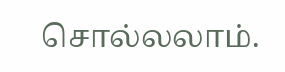சொல்லலாம்.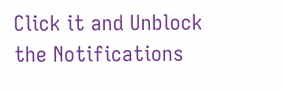Click it and Unblock the Notifications